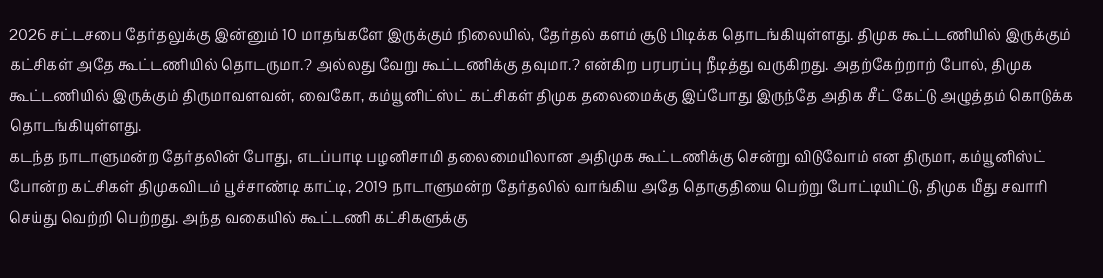2026 சட்டசபை தேர்தலுக்கு இன்னும் 10 மாதங்களே இருக்கும் நிலையில், தேர்தல் களம் சூடு பிடிக்க தொடங்கியுள்ளது. திமுக கூட்டணியில் இருக்கும் கட்சிகள் அதே கூட்டணியில் தொடருமா.? அல்லது வேறு கூட்டணிக்கு தவுமா.? என்கிற பரபரப்பு நீடித்து வருகிறது. அதற்கேற்றாற் போல், திமுக கூட்டணியில் இருக்கும் திருமாவளவன், வைகோ, கம்யூனிட்ஸ்ட் கட்சிகள் திமுக தலைமைக்கு இப்போது இருந்தே அதிக சீட் கேட்டு அழுத்தம் கொடுக்க தொடங்கியுள்ளது.
கடந்த நாடாளுமன்ற தேர்தலின் போது, எடப்பாடி பழனிசாமி தலைமையிலான அதிமுக கூட்டணிக்கு சென்று விடுவோம் என திருமா, கம்யூனிஸ்ட் போன்ற கட்சிகள் திமுகவிடம் பூச்சாண்டி காட்டி, 2019 நாடாளுமன்ற தேர்தலில் வாங்கிய அதே தொகுதியை பெற்று போட்டியிட்டு, திமுக மீது சவாரி செய்து வெற்றி பெற்றது. அந்த வகையில் கூட்டணி கட்சிகளுக்கு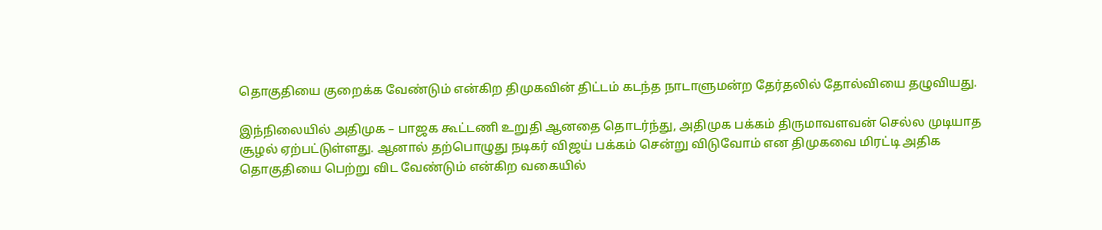தொகுதியை குறைக்க வேண்டும் என்கிற திமுகவின் திட்டம் கடந்த நாடாளுமன்ற தேர்தலில் தோல்வியை தழுவியது.

இந்நிலையில் அதிமுக – பாஜக கூட்டணி உறுதி ஆனதை தொடர்ந்து, அதிமுக பக்கம் திருமாவளவன் செல்ல முடியாத சூழல் ஏற்பட்டுள்ளது. ஆனால் தற்பொழுது நடிகர் விஜய் பக்கம் சென்று விடுவோம் என திமுகவை மிரட்டி அதிக தொகுதியை பெற்று விட வேண்டும் என்கிற வகையில்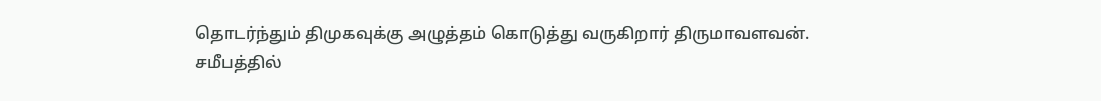தொடர்ந்தும் திமுகவுக்கு அழுத்தம் கொடுத்து வருகிறார் திருமாவளவன்.
சமீபத்தில்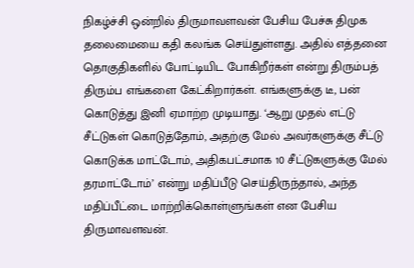நிகழ்ச்சி ஒன்றில் திருமாவளவன் பேசிய பேச்சு திமுக தலைமையை கதி கலங்க செய்துள்ளது. அதில் எத்தனை தொகுதிகளில் போட்டியிட போகிறீர்கள் என்று திரும்பத் திரும்ப எங்களை கேட்கிறார்கள். எங்களுக்கு டீ, பன் கொடுத்து இனி ஏமாற்ற முடியாது. ‘ஆறு முதல் எட்டு சீட்டுகள் கொடுத்தோம், அதற்கு மேல் அவர்களுக்கு சீட்டு கொடுக்க மாட்டோம், அதிகபட்சமாக 10 சீட்டுகளுக்கு மேல் தரமாட்டோம்’ என்று மதிப்பீடு செய்திருந்தால், அந்த மதிப்பீட்டை மாற்றிக்கொள்ளுங்கள் என பேசிய திருமாவளவன்.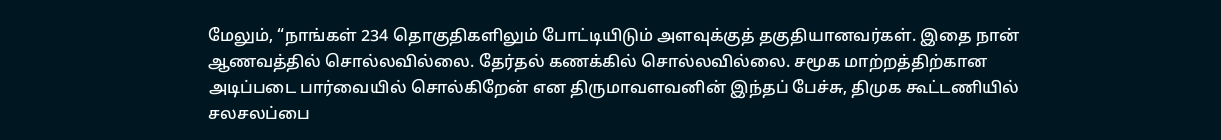மேலும், “நாங்கள் 234 தொகுதிகளிலும் போட்டியிடும் அளவுக்குத் தகுதியானவர்கள். இதை நான் ஆணவத்தில் சொல்லவில்லை. தேர்தல் கணக்கில் சொல்லவில்லை. சமூக மாற்றத்திற்கான அடிப்படை பார்வையில் சொல்கிறேன் என திருமாவளவனின் இந்தப் பேச்சு, திமுக கூட்டணியில் சலசலப்பை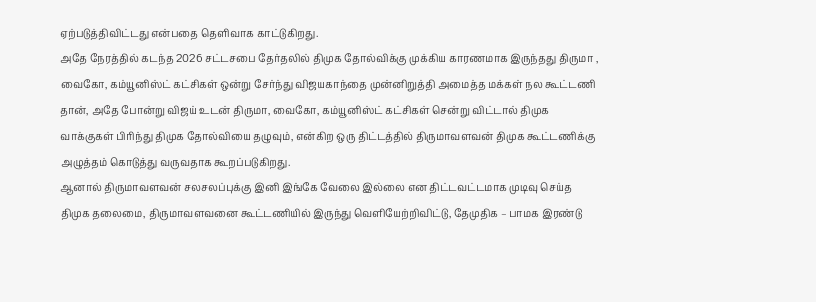ஏற்படுத்திவிட்டது என்பதை தெளிவாக காட்டுகிறது.
அதே நேரத்தில் கடந்த 2026 சட்டசபை தேர்தலில் திமுக தோல்விக்கு முக்கிய காரணமாக இருந்தது திருமா , வைகோ, கம்யூனிஸ்ட் கட்சிகள் ஒன்று சேர்ந்து விஜயகாந்தை முன்னிறுத்தி அமைத்த மக்கள் நல கூட்டணி தான், அதே போன்று விஜய் உடன் திருமா, வைகோ, கம்யூனிஸ்ட் கட்சிகள் சென்று விட்டால் திமுக வாக்குகள் பிரிந்து திமுக தோல்வியை தழுவும், என்கிற ஒரு திட்டத்தில் திருமாவளவன் திமுக கூட்டணிக்கு அழுத்தம் கொடுத்து வருவதாக கூறப்படுகிறது.
ஆனால் திருமாவளவன் சலசலப்புக்கு இனி இங்கே வேலை இல்லை என திட்டவட்டமாக முடிவு செய்த திமுக தலைமை, திருமாவளவனை கூட்டணியில் இருந்து வெளியேற்றிவிட்டு, தேமுதிக – பாமக இரண்டு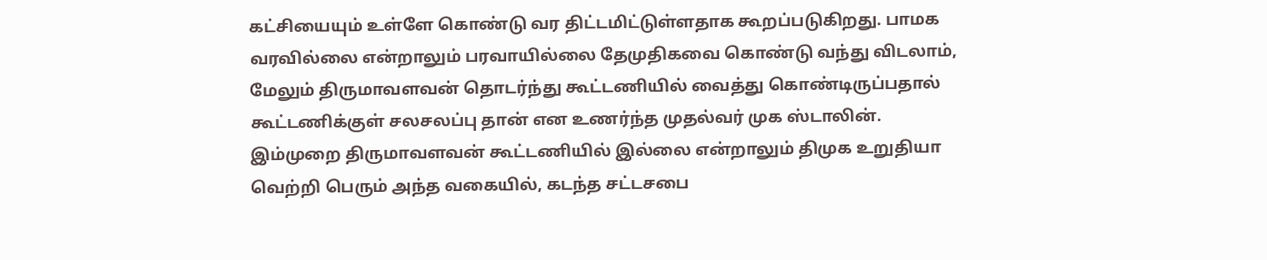கட்சியையும் உள்ளே கொண்டு வர திட்டமிட்டுள்ளதாக கூறப்படுகிறது. பாமக வரவில்லை என்றாலும் பரவாயில்லை தேமுதிகவை கொண்டு வந்து விடலாம், மேலும் திருமாவளவன் தொடர்ந்து கூட்டணியில் வைத்து கொண்டிருப்பதால் கூட்டணிக்குள் சலசலப்பு தான் என உணர்ந்த முதல்வர் முக ஸ்டாலின்.
இம்முறை திருமாவளவன் கூட்டணியில் இல்லை என்றாலும் திமுக உறுதியா வெற்றி பெரும் அந்த வகையில், கடந்த சட்டசபை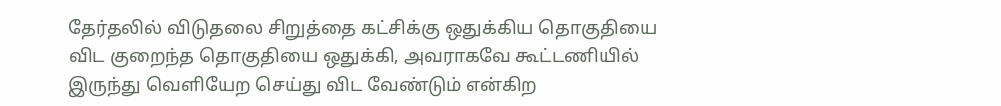தேர்தலில் விடுதலை சிறுத்தை கட்சிக்கு ஒதுக்கிய தொகுதியை விட குறைந்த தொகுதியை ஒதுக்கி, அவராகவே கூட்டணியில் இருந்து வெளியேற செய்து விட வேண்டும் என்கிற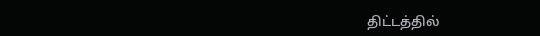திட்டத்தில்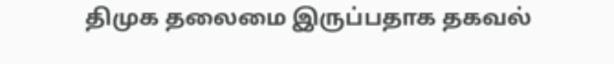திமுக தலைமை இருப்பதாக தகவல்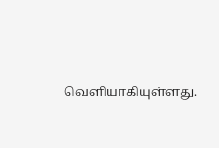வெளியாகியுள்ளது.